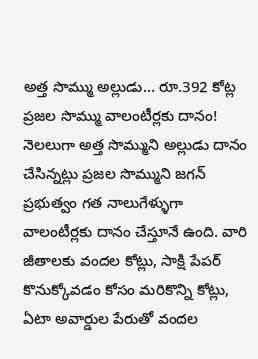అత్త సొమ్ము అల్లుడు… రూ.392 కోట్ల ప్రజల సొమ్ము వాలంటీర్లకు దానం!
నెలలుగా అత్త సొమ్ముని అల్లుడు దానం చేసిన్నట్లు ప్రజల సొమ్ముని జగన్ ప్రభుత్వం గత నాలుగేళ్ళుగా వాలంటీర్లకు దానం చేస్తూనే ఉంది. వారి జీతాలకు వందల కోట్లు, సాక్షి పేపర్ కొనుక్కోవడం కోసం మరికొన్ని కోట్లు, ఏటా అవార్డుల పేరుతో వందల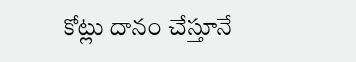కోట్లు దానం చేస్తూనే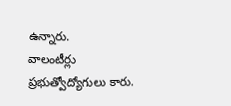ఉన్నారు.
వాలంటీర్లు ప్రభుత్వోద్యోగులు కారు.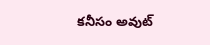కనీసం అవుట్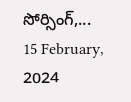సోర్సింగ్,...
15 February, 2024